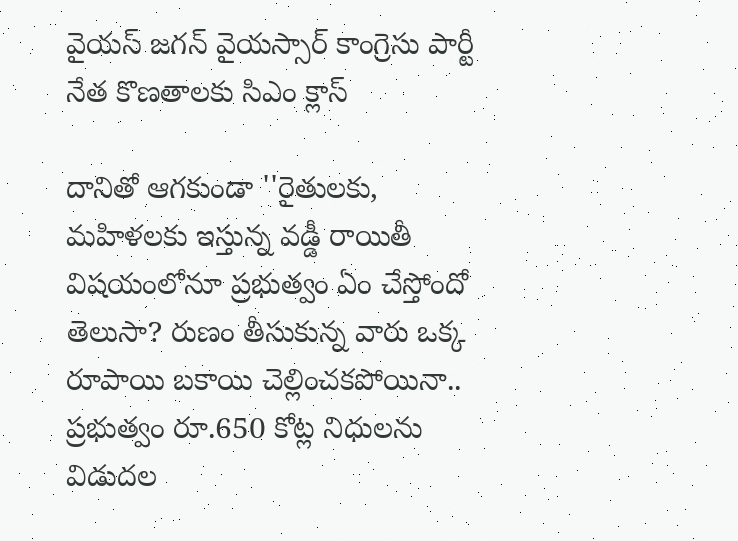వైయస్ జగన్ వైయస్సార్ కాంగ్రెసు పార్టీ నేత కొణతాలకు సిఎం క్లాస్

దానితో ఆగకుండా ''రైతులకు, మహిళలకు ఇస్తున్న వడ్డీ రాయితీ విషయంలోనూ ప్రభుత్వం ఏం చేస్తోందో తెలుసా? రుణం తీసుకున్న వారు ఒక్క రూపాయి బకాయి చెల్లించకపోయినా.. ప్రభుత్వం రూ.650 కోట్ల నిధులను విడుదల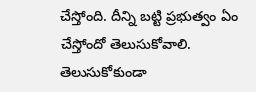చేస్తోంది. దీన్ని బట్టి ప్రభుత్వం ఏం చేస్తోందో తెలుసుకోవాలి. తెలుసుకోకుండా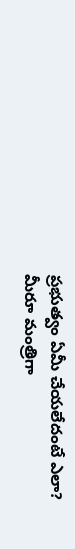ప్రభుత్వం ఏమీ చేయలేదంటే ఎలా? మీరూ మంత్రిగా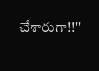చేశారుగా!!''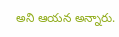అని ఆయన అన్నారు.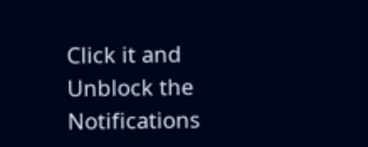Click it and Unblock the Notifications